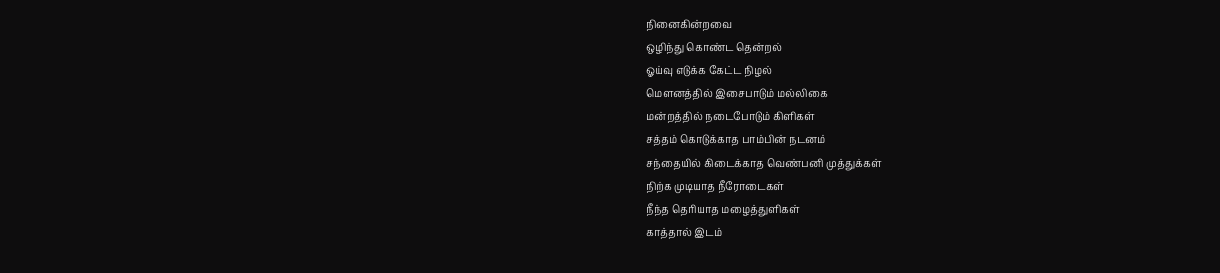நினைகின்றவை
ஒழிந்து கொண்ட தென்றல்
ஓய்வு எடுக்க கேட்ட நிழல்
மௌனத்தில் இசைபாடும் மல்லிகை
மன்றத்தில் நடைபோடும் கிளிகள்
சத்தம் கொடுக்காத பாம்பின் நடனம்
சந்தையில் கிடைக்காத வெண்பனி முத்துக்கள்
நிற்க முடியாத நீரோடைகள்
நீந்த தெரியாத மழைத்துளிகள்
காத்தால் இடம்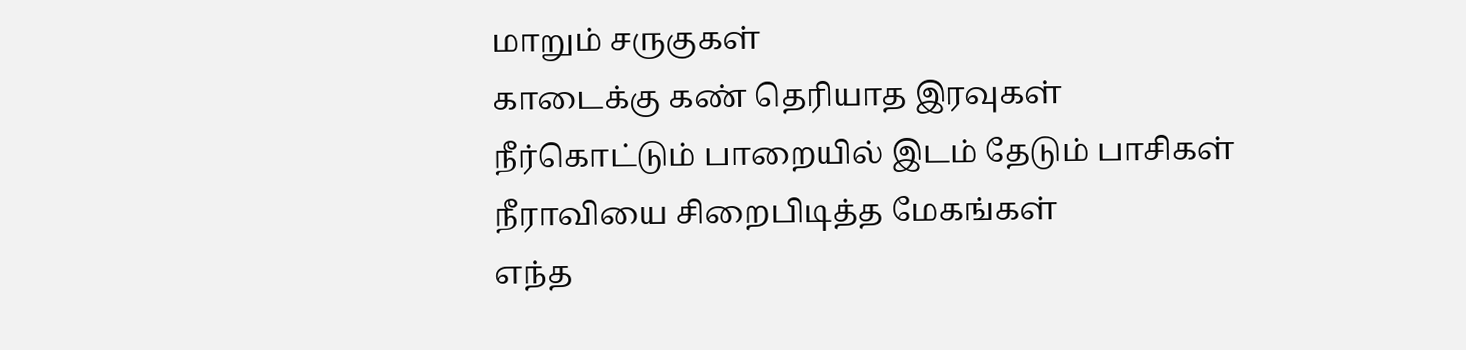மாறும் சருகுகள்
காடைக்கு கண் தெரியாத இரவுகள்
நீர்கொட்டும் பாறையில் இடம் தேடும் பாசிகள்
நீராவியை சிறைபிடித்த மேகங்கள்
எந்த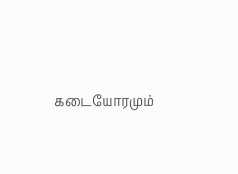கடையோரமும்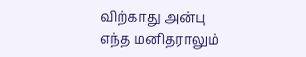விற்காது அன்பு
எந்த மனிதராலும்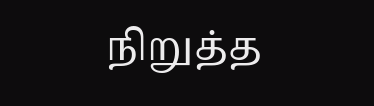நிறுத்த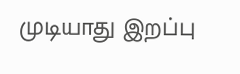முடியாது இறப்பு